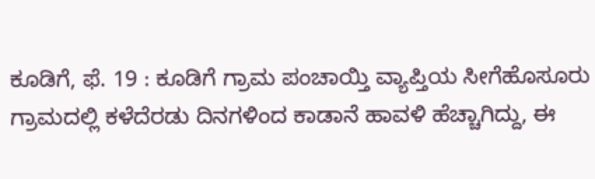ಕೂಡಿಗೆ, ಫೆ. 19 : ಕೂಡಿಗೆ ಗ್ರಾಮ ಪಂಚಾಯ್ತಿ ವ್ಯಾಪ್ತಿಯ ಸೀಗೆಹೊಸೂರು ಗ್ರಾಮದಲ್ಲಿ ಕಳೆದೆರಡು ದಿನಗಳಿಂದ ಕಾಡಾನೆ ಹಾವಳಿ ಹೆಚ್ಚಾಗಿದ್ದು, ಈ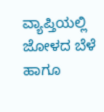ವ್ಯಾಪ್ತಿಯಲ್ಲಿ ಜೋಳದ ಬೆಳೆ ಹಾಗೂ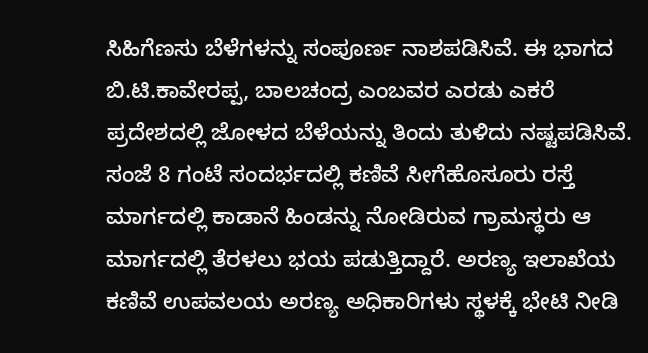ಸಿಹಿಗೆಣಸು ಬೆಳೆಗಳನ್ನು ಸಂಪೂರ್ಣ ನಾಶಪಡಿಸಿವೆ. ಈ ಭಾಗದ ಬಿ.ಟಿ.ಕಾವೇರಪ್ಪ, ಬಾಲಚಂದ್ರ ಎಂಬವರ ಎರಡು ಎಕರೆ ಪ್ರದೇಶದಲ್ಲಿ ಜೋಳದ ಬೆಳೆಯನ್ನು ತಿಂದು ತುಳಿದು ನಷ್ಟಪಡಿಸಿವೆ. ಸಂಜೆ 8 ಗಂಟೆ ಸಂದರ್ಭದಲ್ಲಿ ಕಣಿವೆ ಸೀಗೆಹೊಸೂರು ರಸ್ತೆ ಮಾರ್ಗದಲ್ಲಿ ಕಾಡಾನೆ ಹಿಂಡನ್ನು ನೋಡಿರುವ ಗ್ರಾಮಸ್ಥರು ಆ ಮಾರ್ಗದಲ್ಲಿ ತೆರಳಲು ಭಯ ಪಡುತ್ತಿದ್ದಾರೆ. ಅರಣ್ಯ ಇಲಾಖೆಯ ಕಣಿವೆ ಉಪವಲಯ ಅರಣ್ಯ ಅಧಿಕಾರಿಗಳು ಸ್ಥಳಕ್ಕೆ ಭೇಟಿ ನೀಡಿ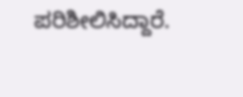ಪರಿಶೀಲಿಸಿದ್ದಾರೆ.